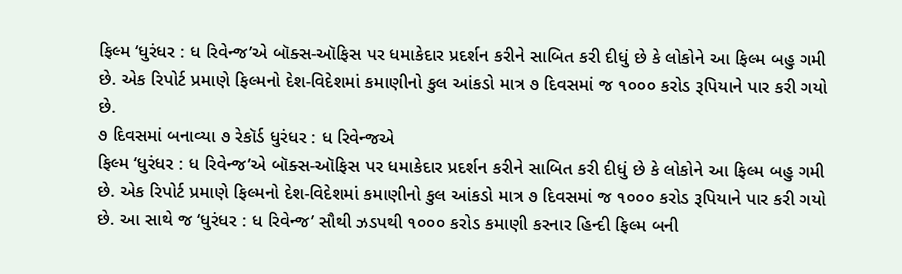ફિલ્મ ‘ધુરંધર : ધ રિવેન્જ’એ બૉક્સ-ઑફિસ પર ધમાકેદાર પ્રદર્શન કરીને સાબિત કરી દીધું છે કે લોકોને આ ફિલ્મ બહુ ગમી છે. એક રિપોર્ટ પ્રમાણે ફિલ્મનો દેશ-વિદેશમાં કમાણીનો કુલ આંકડો માત્ર ૭ દિવસમાં જ ૧૦૦૦ કરોડ રૂપિયાને પાર કરી ગયો છે.
૭ દિવસમાં બનાવ્યા ૭ રેકૉર્ડ ધુરંધર : ધ રિવેન્જએ
ફિલ્મ ‘ધુરંધર : ધ રિવેન્જ’એ બૉક્સ-ઑફિસ પર ધમાકેદાર પ્રદર્શન કરીને સાબિત કરી દીધું છે કે લોકોને આ ફિલ્મ બહુ ગમી છે. એક રિપોર્ટ પ્રમાણે ફિલ્મનો દેશ-વિદેશમાં કમાણીનો કુલ આંકડો માત્ર ૭ દિવસમાં જ ૧૦૦૦ કરોડ રૂપિયાને પાર કરી ગયો છે. આ સાથે જ ‘ધુરંધર : ધ રિવેન્જ’ સૌથી ઝડપથી ૧૦૦૦ કરોડ કમાણી કરનાર હિન્દી ફિલ્મ બની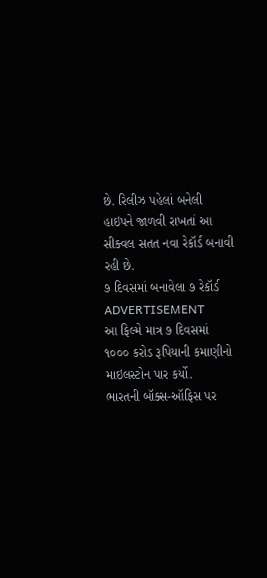છે. રિલીઝ પહેલાં બનેલી હાઇપને જાળવી રાખતાં આ સીક્વલ સતત નવા રેકૉર્ડ બનાવી રહી છે.
૭ દિવસમાં બનાવેલા ૭ રેકૉર્ડ
ADVERTISEMENT
આ ફિલ્મે માત્ર ૭ દિવસમાં ૧૦૦૦ કરોડ રૂપિયાની કમાણીનો માઇલસ્ટોન પાર કર્યો.
ભારતની બૉક્સ-ઑફિસ પર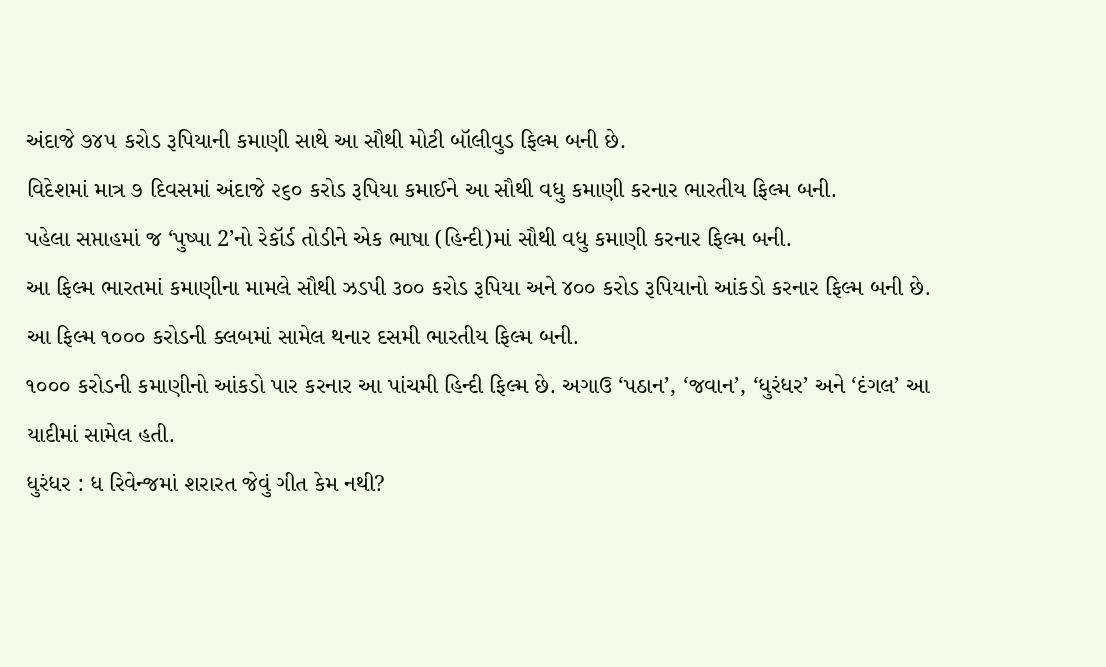અંદાજે ૭૪૫ કરોડ રૂપિયાની કમાણી સાથે આ સૌથી મોટી બૉલીવુડ ફિલ્મ બની છે.
વિદેશમાં માત્ર ૭ દિવસમાં અંદાજે ૨૬૦ કરોડ રૂપિયા કમાઈને આ સૌથી વધુ કમાણી કરનાર ભારતીય ફિલ્મ બની.
પહેલા સપ્તાહમાં જ ‘પુષ્પા 2’નો રેકૉર્ડ તોડીને એક ભાષા (હિન્દી)માં સૌથી વધુ કમાણી કરનાર ફિલ્મ બની.
આ ફિલ્મ ભારતમાં કમાણીના મામલે સૌથી ઝડપી ૩૦૦ કરોડ રૂપિયા અને ૪૦૦ કરોડ રૂપિયાનો આંકડો કરનાર ફિલ્મ બની છે.
આ ફિલ્મ ૧૦૦૦ કરોડની ક્લબમાં સામેલ થનાર દસમી ભારતીય ફિલ્મ બની.
૧૦૦૦ કરોડની કમાણીનો આંકડો પાર કરનાર આ પાંચમી હિન્દી ફિલ્મ છે. અગાઉ ‘પઠાન’, ‘જવાન’, ‘ધુરંધર’ અને ‘દંગલ’ આ યાદીમાં સામેલ હતી.
ધુરંધર : ધ રિવેન્જમાં શરારત જેવું ગીત કેમ નથી?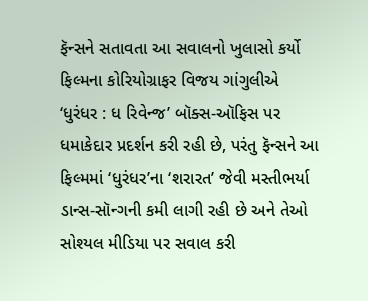ફૅન્સને સતાવતા આ સવાલનો ખુલાસો કર્યો ફિલ્મના કોરિયોગ્રાફર વિજય ગાંગુલીએ
‘ધુરંધર : ધ રિવેન્જ’ બૉક્સ-ઑફિસ પર ધમાકેદાર પ્રદર્શન કરી રહી છે, પરંતુ ફૅન્સને આ ફિલ્મમાં ‘ધુરંધર’ના ‘શરારત’ જેવી મસ્તીભર્યા ડાન્સ-સૉન્ગની કમી લાગી રહી છે અને તેઓ સોશ્યલ મીડિયા પર સવાલ કરી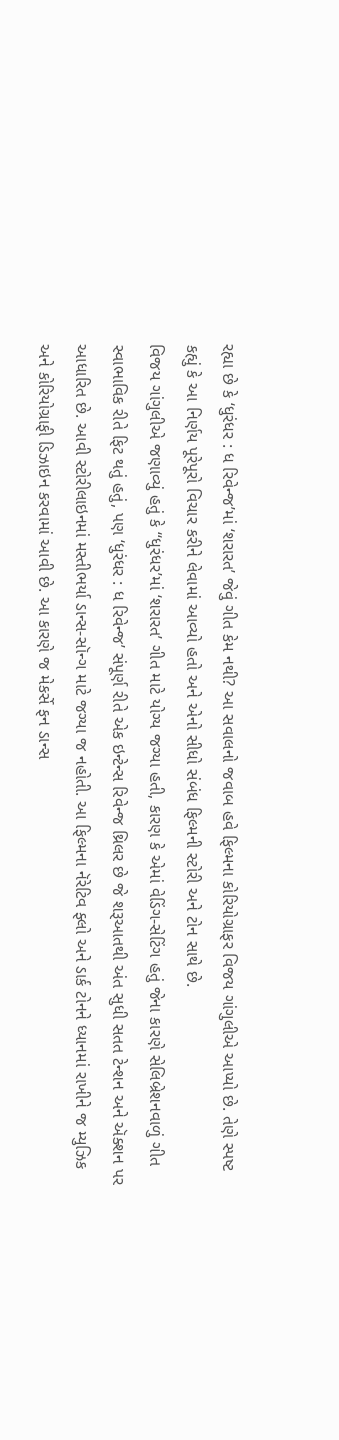રહ્યા છે કે ‘ધુરંધર : ધ રિવેન્જ’માં ‘શરારત’ જેવું ગીત કેમ નથી? આ સવાલનો જવાબ હવે ફિલ્મના કોરિયોગ્રાફર વિજય ગાંગુલીએ આપ્યો છે. તેણે સ્પષ્ટ કહ્યું કે આ નિર્ણય પૂરેપૂરો વિચાર કરીને લેવામાં આવ્યો હતો અને એનો સીધો સંબંધ ફિલ્મની સ્ટોરી અને ટોન સાથે છે.
વિજય ગાંગુલીએ જણાવ્યું હતું કે ‘‘ધુરંધર’માં ‘શરારત’ ગીત માટે યોગ્ય જગ્યા હતી, કારણ કે એમાં વેડિંગ-સેટિંગ હતું જેના કારણે સેલિબ્રેશનવાળું ગીત સ્વાભાવિક રીતે ફિટ થતું હતું, પણ ‘ધુરંધર : ધ રિવેન્જ’ સંપૂર્ણ રીતે એક ઇન્ટેન્સ રિવેન્જ થ્રિલર છે જે શરૂઆતથી અંત સુધી સતત ટેન્શન અને ઍક્શન પર આધારિત છે. આવી સ્ટોરીલાઇનમાં મસ્તીભર્યા ડાન્સ-સૉન્ગ માટે જગ્યા જ નહોતી. આ ફિલ્મના નૅરેટિવ ફ્લો અને ડાર્ક ટોનને ધ્યાનમાં રાખીને જ મ્યુઝિક અને કોરિયોગ્રાફી ડિઝાઇન કરવામાં આવી છે. આ કારણે જ મેકર્સે ફન ડાન્સ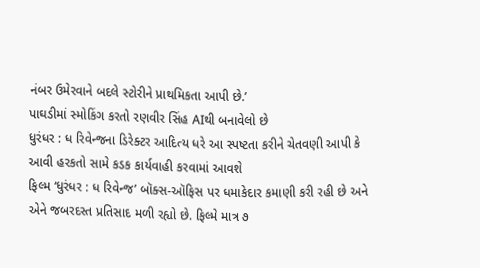નંબર ઉમેરવાને બદલે સ્ટોરીને પ્રાથમિકતા આપી છે.’
પાઘડીમાં સ્મોકિંગ કરતો રણવીર સિંહ AIથી બનાવેલો છે
ધુરંધર : ધ રિવેન્જના ડિરેક્ટર આદિત્ય ધરે આ સ્પષ્ટતા કરીને ચેતવણી આપી કે આવી હરકતો સામે કડક કાર્યવાહી કરવામાં આવશે
ફિલ્મ ‘ધુરંધર : ધ રિવેન્જ’ બૉક્સ-ઑફિસ પર ધમાકેદાર કમાણી કરી રહી છે અને એને જબરદસ્ત પ્રતિસાદ મળી રહ્યો છે. ફિલ્મે માત્ર ૭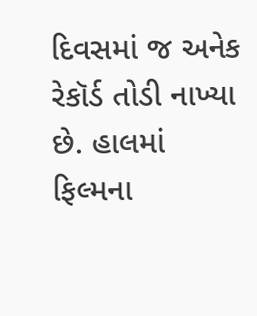દિવસમાં જ અનેક રેકૉર્ડ તોડી નાખ્યા છે. હાલમાં ફિલ્મના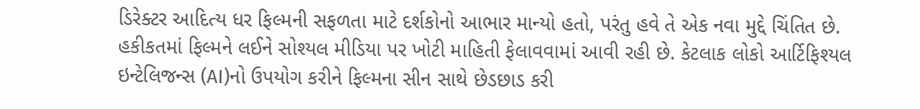ડિરેક્ટર આદિત્ય ધર ફિલ્મની સફળતા માટે દર્શકોનો આભાર માન્યો હતો, પરંતુ હવે તે એક નવા મુદ્દે ચિંતિત છે. હકીકતમાં ફિલ્મને લઈને સોશ્યલ મીડિયા પર ખોટી માહિતી ફેલાવવામાં આવી રહી છે. કેટલાક લોકો આર્ટિફિશ્યલ ઇન્ટેલિજન્સ (AI)નો ઉપયોગ કરીને ફિલ્મના સીન સાથે છેડછાડ કરી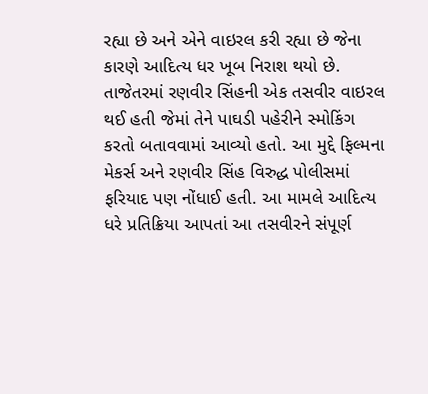રહ્યા છે અને એને વાઇરલ કરી રહ્યા છે જેના કારણે આદિત્ય ધર ખૂબ નિરાશ થયો છે.
તાજેતરમાં રણવીર સિંહની એક તસવીર વાઇરલ થઈ હતી જેમાં તેને પાઘડી પહેરીને સ્મોકિંગ કરતો બતાવવામાં આવ્યો હતો. આ મુદ્દે ફિલ્મના મેકર્સ અને રણવીર સિંહ વિરુદ્ધ પોલીસમાં ફરિયાદ પણ નોંધાઈ હતી. આ મામલે આદિત્ય ધરે પ્રતિક્રિયા આપતાં આ તસવીરને સંપૂર્ણ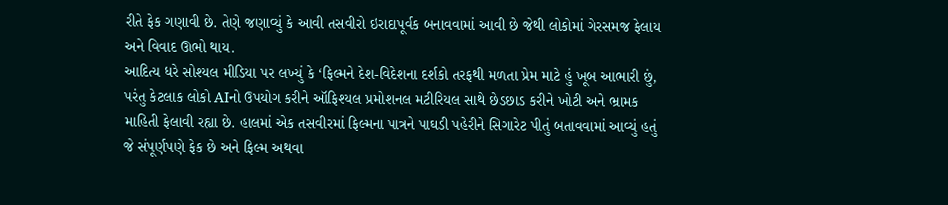રીતે ફેક ગણાવી છે. તેણે જણાવ્યું કે આવી તસવીરો ઇરાદાપૂર્વક બનાવવામાં આવી છે જેથી લોકોમાં ગેરસમજ ફેલાય અને વિવાદ ઊભો થાય.
આદિત્ય ધરે સોશ્યલ મીડિયા પર લખ્યું કે ‘ફિલ્મને દેશ-વિદેશના દર્શકો તરફથી મળતા પ્રેમ માટે હું ખૂબ આભારી છું, પરંતુ કેટલાક લોકો AIનો ઉપયોગ કરીને ઑફિશ્યલ પ્રમોશનલ મટીરિયલ સાથે છેડછાડ કરીને ખોટી અને ભ્રામક માહિતી ફેલાવી રહ્યા છે. હાલમાં એક તસવીરમાં ફિલ્મના પાત્રને પાઘડી પહેરીને સિગારેટ પીતું બતાવવામાં આવ્યું હતું જે સંપૂર્ણપણે ફેક છે અને ફિલ્મ અથવા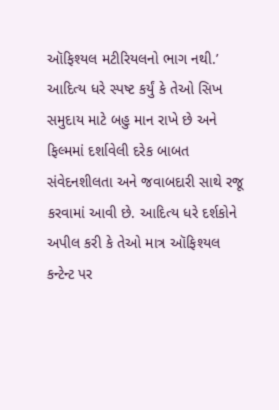ઑફિશ્યલ મટીરિયલનો ભાગ નથી.’
આદિત્ય ધરે સ્પષ્ટ કર્યું કે તેઓ સિખ સમુદાય માટે બહુ માન રાખે છે અને ફિલ્મમાં દર્શાવેલી દરેક બાબત સંવેદનશીલતા અને જવાબદારી સાથે રજૂ કરવામાં આવી છે. આદિત્ય ધરે દર્શકોને અપીલ કરી કે તેઓ માત્ર ઑફિશ્યલ કન્ટેન્ટ પર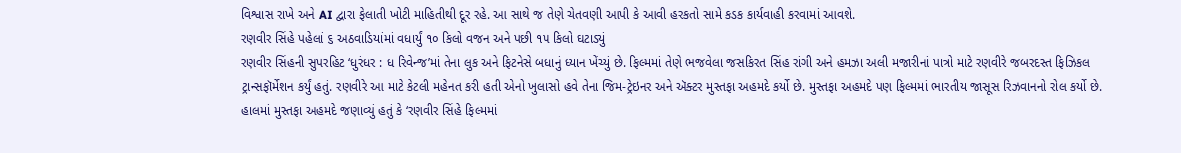વિશ્વાસ રાખે અને AI દ્વારા ફેલાતી ખોટી માહિતીથી દૂર રહે. આ સાથે જ તેણે ચેતવણી આપી કે આવી હરકતો સામે કડક કાર્યવાહી કરવામાં આવશે.
રણવીર સિંહે પહેલાં ૬ અઠવાડિયાંમાં વધાર્યું ૧૦ કિલો વજન અને પછી ૧૫ કિલો ઘટાડ્યું
રણવીર સિંહની સુપરહિટ ‘ધુરંધર : ધ રિવેન્જ’માં તેના લુક અને ફિટનેસે બધાનું ધ્યાન ખેંચ્યું છે. ફિલ્મમાં તેણે ભજવેલા જસકિરત સિંહ રાંગી અને હમઝા અલી મજારીનાં પાત્રો માટે રણવીરે જબરદસ્ત ફિઝિકલ ટ્રાન્સફૉર્મેશન કર્યું હતું. રણવીરે આ માટે કેટલી મહેનત કરી હતી એનો ખુલાસો હવે તેના જિમ-ટ્રેઇનર અને ઍક્ટર મુસ્તફા અહમદે કર્યો છે. મુસ્તફા અહમદે પણ ફિલ્મમાં ભારતીય જાસૂસ રિઝવાનનો રોલ કર્યો છે.
હાલમાં મુસ્તફા અહમદે જણાવ્યું હતું કે ‘રણવીર સિંહે ફિલ્મમાં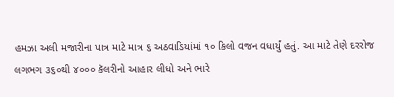હમઝા અલી મજારીના પાત્ર માટે માત્ર ૬ અઠવાડિયાંમાં ૧૦ કિલો વજન વધાર્યું હતું. આ માટે તેણે દરરોજ લગભગ ૩૬૦થી ૪૦૦૦ કૅલરીનો આહાર લીધો અને ભારે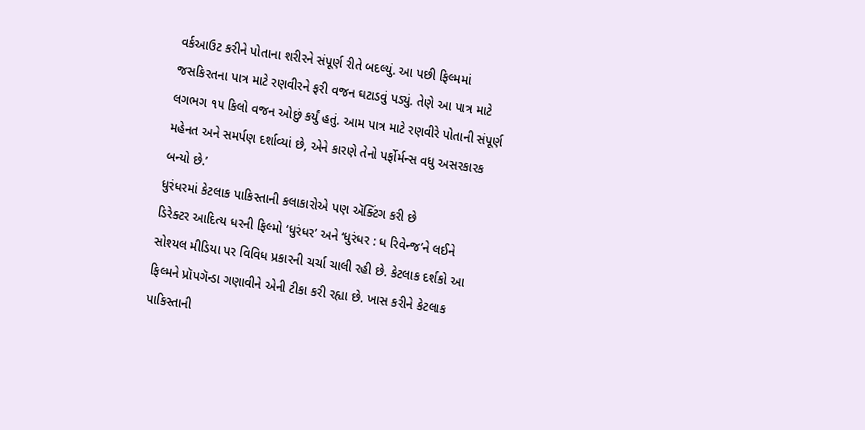વર્કઆઉટ કરીને પોતાના શરીરને સંપૂર્ણ રીતે બદલ્યું. આ પછી ફિલ્મમાં જસકિરતના પાત્ર માટે રણવીરને ફરી વજન ઘટાડવું પડ્યું. તેણે આ પાત્ર માટે લગભગ ૧૫ કિલો વજન ઓછું કર્યું હતું. આમ પાત્ર માટે રણવીરે પોતાની સંપૂર્ણ મહેનત અને સમર્પણ દર્શાવ્યાં છે, એને કારણે તેનો પર્ફોર્મન્સ વધુ અસરકારક બન્યો છે.’
ધુરંધરમાં કેટલાક પાકિસ્તાની કલાકારોએ પણ ઍક્ટિંગ કરી છે
ડિરેક્ટર આદિત્ય ધરની ફિલ્મો ‘ધુરંધર’ અને ‘ધુરંધર : ધ રિવેન્જ’ને લઈને સોશ્યલ મીડિયા પર વિવિધ પ્રકારની ચર્ચા ચાલી રહી છે. કેટલાક દર્શકો આ ફિલ્મને પ્રૉપગૅન્ડા ગણાવીને એની ટીકા કરી રહ્યા છે. ખાસ કરીને કેટલાક પાકિસ્તાની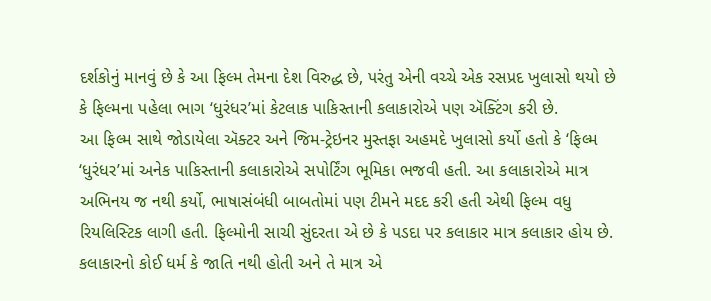દર્શકોનું માનવું છે કે આ ફિલ્મ તેમના દેશ વિરુદ્ધ છે, પરંતુ એની વચ્ચે એક રસપ્રદ ખુલાસો થયો છે કે ફિલ્મના પહેલા ભાગ ‘ધુરંધર’માં કેટલાક પાકિસ્તાની કલાકારોએ પણ ઍક્ટિંગ કરી છે.
આ ફિલ્મ સાથે જોડાયેલા ઍક્ટર અને જિમ-ટ્રેઇનર મુસ્તફા અહમદે ખુલાસો કર્યો હતો કે ‘ફિલ્મ ‘ધુરંધર’માં અનેક પાકિસ્તાની કલાકારોએ સપોર્ટિંગ ભૂમિકા ભજવી હતી. આ કલાકારોએ માત્ર અભિનય જ નથી કર્યો, ભાષાસંબંધી બાબતોમાં પણ ટીમને મદદ કરી હતી એથી ફિલ્મ વધુ રિયલિસ્ટિક લાગી હતી. ફિલ્મોની સાચી સુંદરતા એ છે કે પડદા પર કલાકાર માત્ર કલાકાર હોય છે. કલાકારનો કોઈ ધર્મ કે જાતિ નથી હોતી અને તે માત્ર એ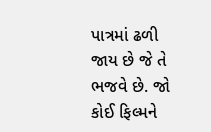પાત્રમાં ઢળી જાય છે જે તે ભજવે છે. જો કોઈ ફિલ્મને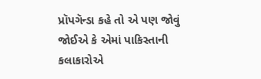પ્રૉપગૅન્ડા કહે તો એ પણ જોવું જોઈએ કે એમાં પાકિસ્તાની કલાકારોએ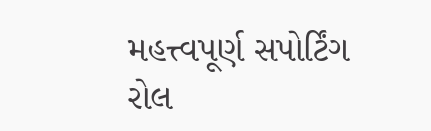મહત્ત્વપૂર્ણ સપોર્ટિંગ રોલ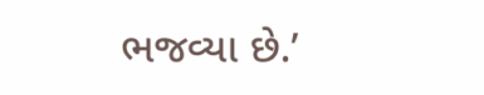ભજવ્યા છે.’